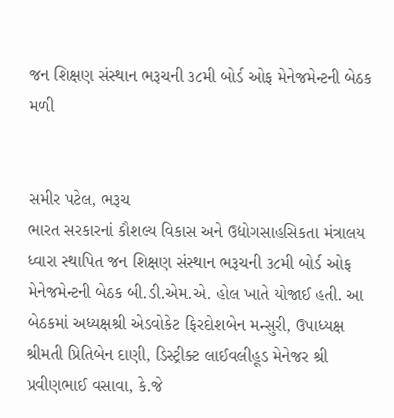જન શિક્ષણ સંસ્થાન ભરૂચની ૩૮મી બોર્ડ ઓફ મેનેજમેન્ટની બેઠક મળી


સમીર પટેલ, ભરૂચ
ભારત સરકારનાં કૌશલ્ય વિકાસ અને ઉદ્યોગસાહસિકતા મંત્રાલય ધ્વારા સ્થાપિત જન શિક્ષણ સંસ્થાન ભરૂચની ૩૮મી બોર્ડ ઓફ મેનેજમેન્ટની બેઠક બી.ડી.એમ.એ. હોલ ખાતે યોજાઈ હતી. આ બેઠકમાં અધ્યક્ષશ્રી એડવોકેટ ફિરદોશબેન મન્સુરી, ઉપાધ્યક્ષ શ્રીમતી પ્રિતિબેન દાણી, ડિસ્ટ્રીક્ટ લાઈવલીહૂડ મેનેજર શ્રી પ્રવીણભાઈ વસાવા, કે.જે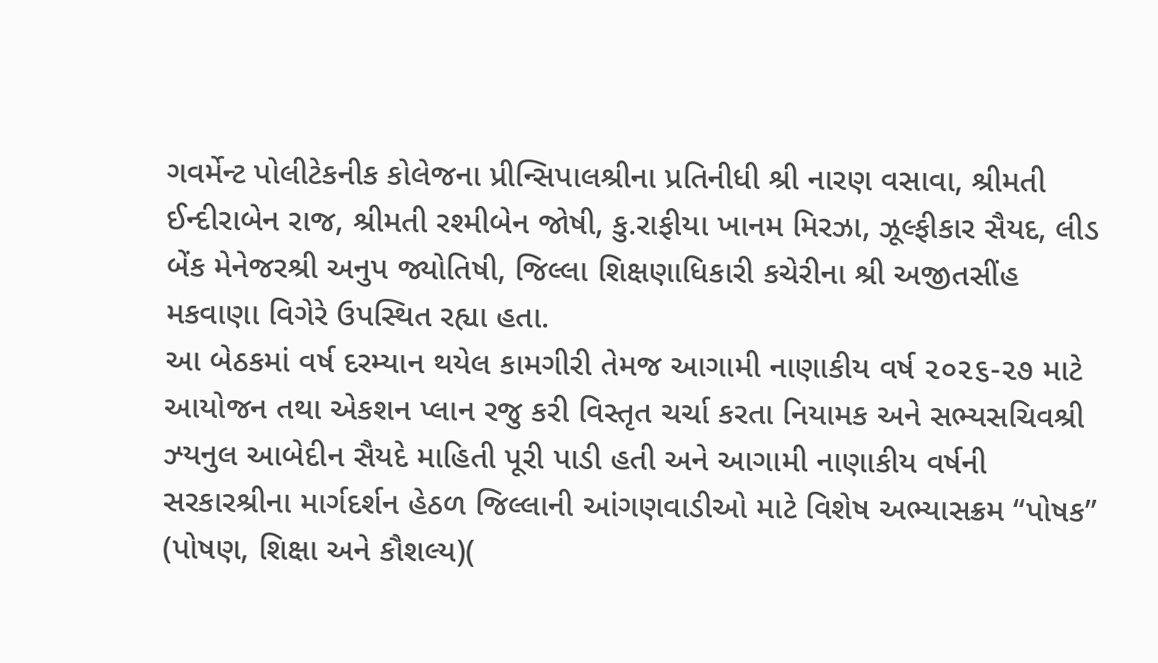ગવર્મેન્ટ પોલીટેકનીક કોલેજના પ્રીન્સિપાલશ્રીના પ્રતિનીધી શ્રી નારણ વસાવા, શ્રીમતી ઈન્દીરાબેન રાજ, શ્રીમતી રશ્મીબેન જોષી, કુ.રાફીયા ખાનમ મિરઝા, ઝૂલ્ફીકાર સૈયદ, લીડ બેંક મેનેજરશ્રી અનુપ જ્યોતિષી, જિલ્લા શિક્ષણાધિકારી કચેરીના શ્રી અજીતસીંહ મકવાણા વિગેરે ઉપસ્થિત રહ્યા હતા.
આ બેઠકમાં વર્ષ દરમ્યાન થયેલ કામગીરી તેમજ આગામી નાણાકીય વર્ષ ૨૦૨૬-૨૭ માટે આયોજન તથા એકશન પ્લાન રજુ કરી વિસ્તૃત ચર્ચા કરતા નિયામક અને સભ્યસચિવશ્રી ઝ્યનુલ આબેદીન સૈયદે માહિતી પૂરી પાડી હતી અને આગામી નાણાકીય વર્ષની સરકારશ્રીના માર્ગદર્શન હેઠળ જિલ્લાની આંગણવાડીઓ માટે વિશેષ અભ્યાસક્રમ “પોષક” (પોષણ, શિક્ષા અને કૌશલ્ય)(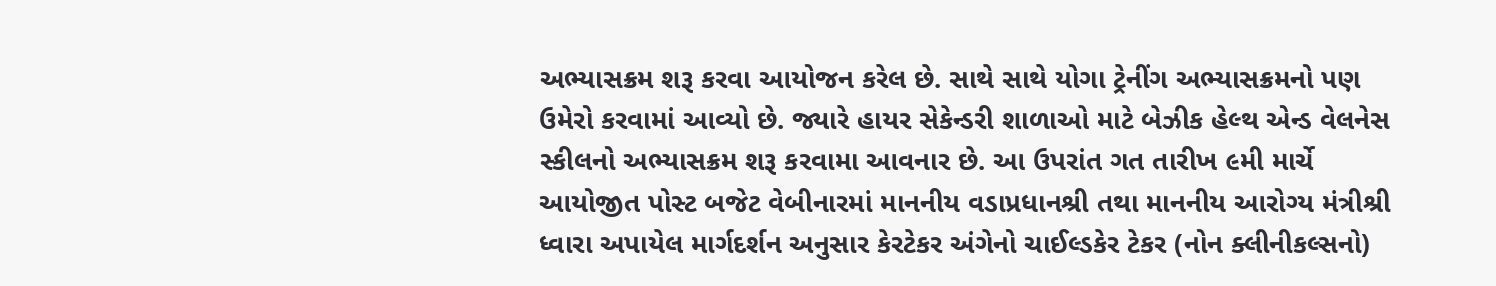અભ્યાસક્રમ શરૂ કરવા આયોજન કરેલ છે. સાથે સાથે યોગા ટ્રેનીંગ અભ્યાસક્રમનો પણ ઉમેરો કરવામાં આવ્યો છે. જ્યારે હાયર સેકેન્ડરી શાળાઓ માટે બેઝીક હેલ્થ એન્ડ વેલનેસ સ્કીલનો અભ્યાસક્રમ શરૂ કરવામા આવનાર છે. આ ઉપરાંત ગત તારીખ ૯મી માર્ચે આયોજીત પોસ્ટ બજેટ વેબીનારમાં માનનીય વડાપ્રધાનશ્રી તથા માનનીય આરોગ્ય મંત્રીશ્રી ધ્વારા અપાયેલ માર્ગદર્શન અનુસાર કેરટેકર અંગેનો ચાઈલ્ડકેર ટેકર (નોન ક્લીનીકલ્સનો)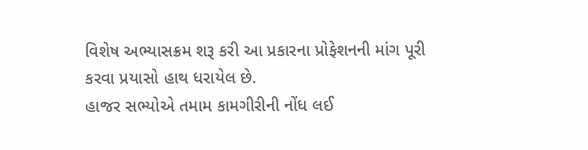વિશેષ અભ્યાસક્રમ શરૂ કરી આ પ્રકારના પ્રોફેશનની માંગ પૂરી કરવા પ્રયાસો હાથ ધરાયેલ છે.
હાજર સભ્યોએ તમામ કામગીરીની નોંધ લઈ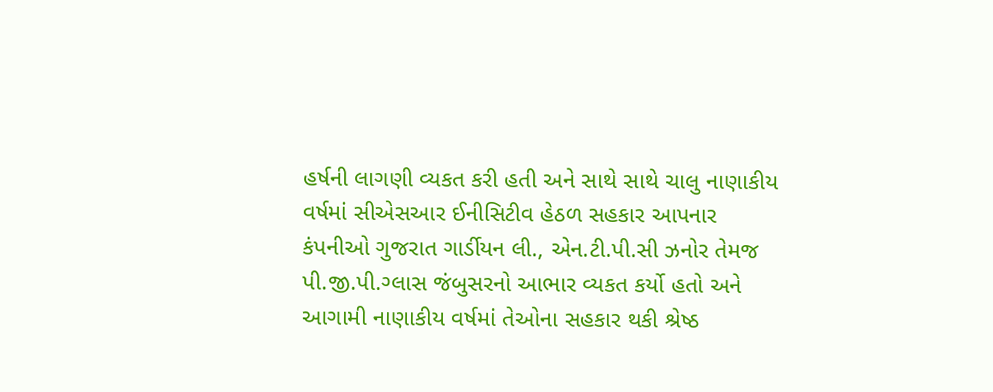હર્ષની લાગણી વ્યકત કરી હતી અને સાથે સાથે ચાલુ નાણાકીય વર્ષમાં સીએસઆર ઈનીસિટીવ હેઠળ સહકાર આપનાર કંપનીઓ ગુજરાત ગાર્ડીયન લી., એન.ટી.પી.સી ઝનોર તેમજ પી.જી.પી.ગ્લાસ જંબુસરનો આભાર વ્યકત કર્યો હતો અને આગામી નાણાકીય વર્ષમાં તેઓના સહકાર થકી શ્રેષ્ઠ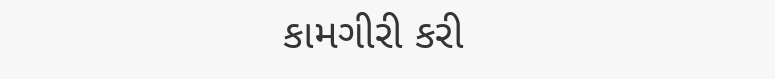કામગીરી કરી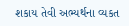શકાય તેવી અભ્યર્થના વ્યકત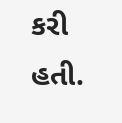કરી હતી.